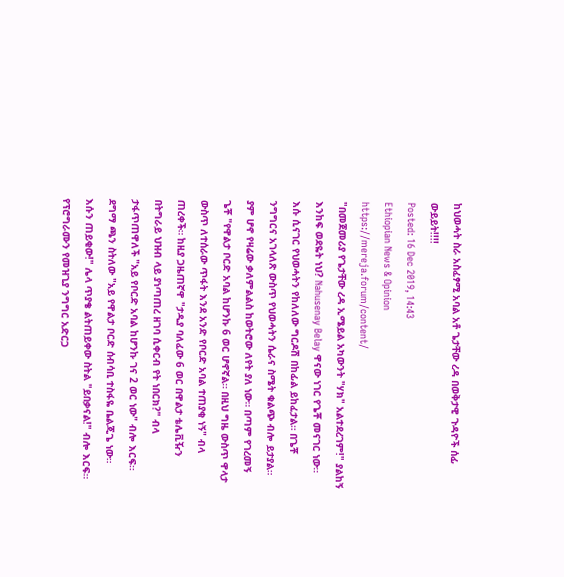ከህወሓት ስራ አስፈፃሚ አባል አቶ ጌታቸው ረዳ በወቅታዊ ጉዳዮች ሰፊ ውይይት!!!!
Posted: 16 Dec 2019, 14:43
Ethiopian News & Opinion
https://mereja.forum/content/
"በመጀመሪያ የጌታቸው ረዳ ኢሜይል አካውንት "ሃክ" አልተደረገም!" ያልከኝ እንከፍ ወደዬት ነህ? Nahusenay Belay ዋናው ነገር የጌቾ መናገር ነው። እሱ ሲናገር የህወሓትን የከለለው ግርዶሽ በከፊል ይከፈታል። በጌቾ ንግግርና አገላለጽ ውስጥ የህወሓትን ሴራና ስሜት ቁልጭ ብሎ ይታያል። ያም ሆኖ የዛሬው ቃለምልልስ ከወትሮው ለየት ያለ ነው። በጣም የገረመኝ ጌቾ "የዋልታ ቦርድ አባል ከሆንኩ 6 ወር ሆኖኛል። በዚህ ግዜ ውስጥ ዋላታ ውስጥ ለተሰራው ጥፋት እንደ አንድ የቦርድ አባል ተጠያቂ ነኝ" ብላ ጠረቀች። ከዚያ ጋዜጠኛዋ "ታዲያ ባለፈው 6 ወር በዋልታ ቴሌቪዥን በትግራይ ህዝብ ላይ ያነጣጠረ ዘገባ ሲቀርብ የት ነበርክ?" ብላ ታፋጥጠዋለች "አይ የቦርድ አባል ከሆንኩ ገና 2 ወር ነው" ብሎ እርፍ። ደግማ ጫን ስትለው "አይ የዋልታ ቦርድ ሰብሳቢ ተስፋዬ ቤልጂጌ ነው። እሱን ጠይቂው!" ሌላ ጥያቄ ልትጠይቀው ስትል "ይበቃናል!" ብሎ እርፍ። የፕሮግራሙን የመዝጊያ ንግግር አድርጋ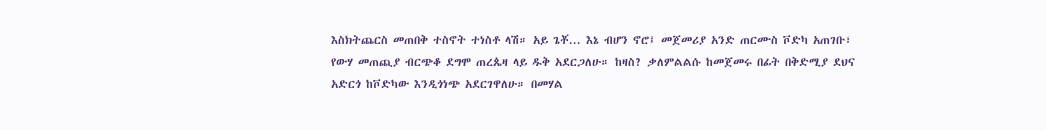እስክትጨርስ መጠበቅ ተስኖት ተነስቶ ላሽ። አይ ጌቾ... እኔ ብሆን ኖሮ፤ መጀመሪያ አንድ ጠርሙስ ቮድካ አጠገቡ፣ የውሃ መጠጪያ ብርጭቆ ደግሞ ጠረጴዛ ላይ ዱቅ አደርጋለሁ። ከዛስ? ቃለምልልሱ ከመጀመሩ በፊት በቅድሚያ ደህና አድርጎ ከቮድካው እንዲጎነጭ አደርገዋለሁ። በመሃል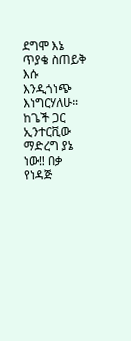ደግሞ እኔ ጥያቄ ስጠይቅ እሱ እንዲጎነጭ እነግርሃለሁ። ከጌች ጋር ኢንተርቪው ማድረግ ያኔ ነው‼ በቃ የነዳጅ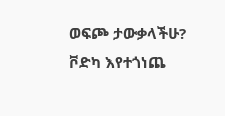ወፍጮ ታውቃላችሁ? ቮድካ እየተጎነጨ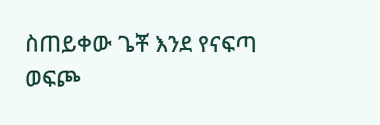ስጠይቀው ጌቾ እንደ የናፍጣ ወፍጮ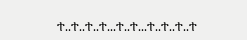ተ..ተ..ተ..ተ...ተ..ተ...ተ..ተ..ተ..ተ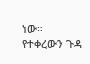ነው። የተቀረውን ጉዳ